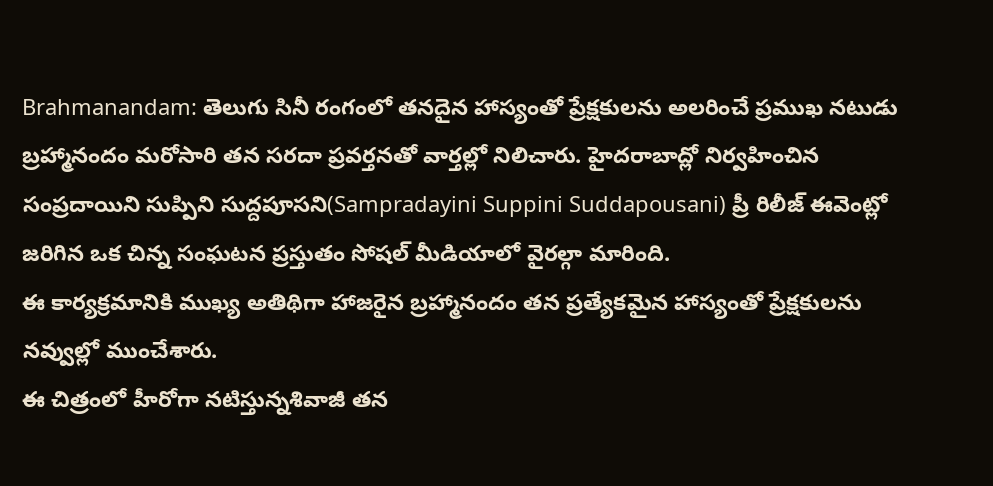Brahmanandam: తెలుగు సినీ రంగంలో తనదైన హాస్యంతో ప్రేక్షకులను అలరించే ప్రముఖ నటుడు బ్రహ్మానందం మరోసారి తన సరదా ప్రవర్తనతో వార్తల్లో నిలిచారు. హైదరాబాద్లో నిర్వహించిన సంప్రదాయిని సుప్పిని సుద్దపూసని(Sampradayini Suppini Suddapousani) ప్రీ రిలీజ్ ఈవెంట్లో జరిగిన ఒక చిన్న సంఘటన ప్రస్తుతం సోషల్ మీడియాలో వైరల్గా మారింది.
ఈ కార్యక్రమానికి ముఖ్య అతిథిగా హాజరైన బ్రహ్మానందం తన ప్రత్యేకమైన హాస్యంతో ప్రేక్షకులను నవ్వుల్లో ముంచేశారు.
ఈ చిత్రంలో హీరోగా నటిస్తున్నశివాజీ తన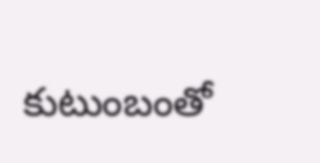కుటుంబంతో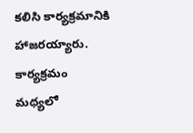కలిసి కార్యక్రమానికి హాజరయ్యారు. కార్యక్రమం మధ్యలో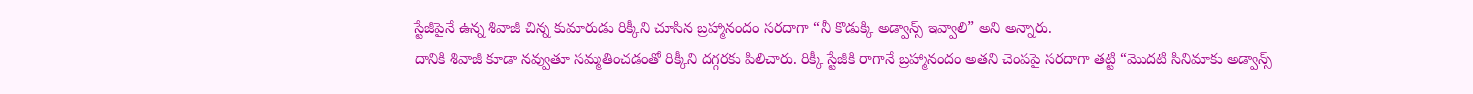స్టేజీపైనే ఉన్న శివాజీ చిన్న కుమారుడు రిక్కీని చూసిన బ్రహ్మానందం సరదాగా “నీ కొడుక్కి అడ్వాన్స్ ఇవ్వాలి” అని అన్నారు.
దానికి శివాజీ కూడా నవ్వుతూ సమ్మతించడంతో రిక్కీని దగ్గరకు పిలిచారు. రిక్కీ స్టేజీకి రాగానే బ్రహ్మానందం అతని చెంపపై సరదాగా తట్టి “మొదటి సినిమాకు అడ్వాన్స్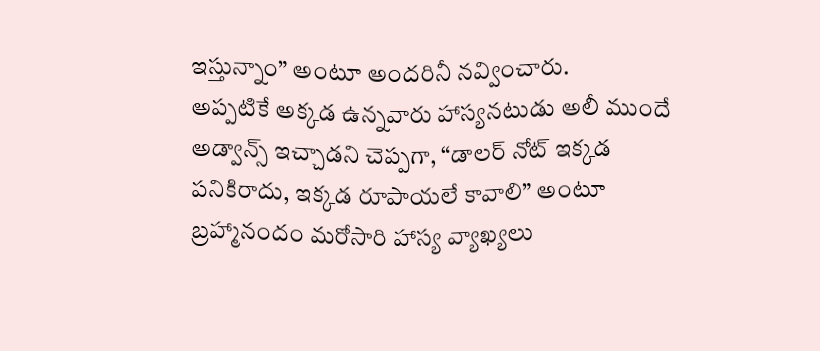ఇస్తున్నాం” అంటూ అందరినీ నవ్వించారు.
అప్పటికే అక్కడ ఉన్నవారు హాస్యనటుడు అలీ ముందే అడ్వాన్స్ ఇచ్చాడని చెప్పగా, “డాలర్ నోట్ ఇక్కడ పనికిరాదు, ఇక్కడ రూపాయలే కావాలి” అంటూ బ్రహ్మానందం మరోసారి హాస్య వ్యాఖ్యలు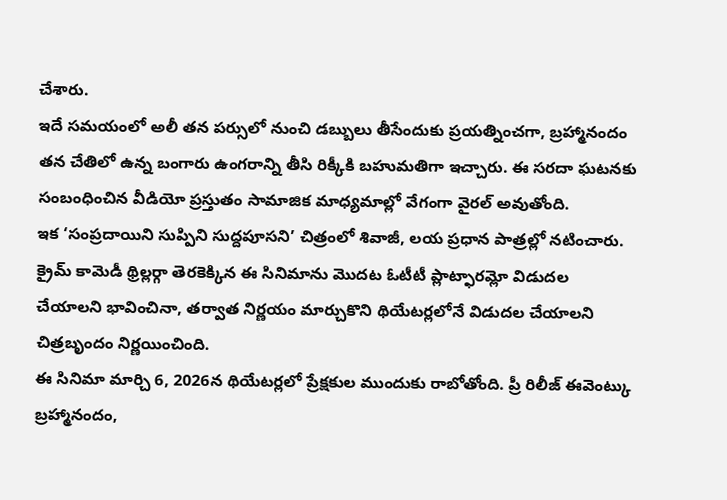చేశారు.
ఇదే సమయంలో అలీ తన పర్సులో నుంచి డబ్బులు తీసేందుకు ప్రయత్నించగా, బ్రహ్మానందం తన చేతిలో ఉన్న బంగారు ఉంగరాన్ని తీసి రిక్కీకి బహుమతిగా ఇచ్చారు. ఈ సరదా ఘటనకు సంబంధించిన వీడియో ప్రస్తుతం సామాజిక మాధ్యమాల్లో వేగంగా వైరల్ అవుతోంది.
ఇక ‘సంప్రదాయిని సుప్పిని సుద్దపూసని’ చిత్రంలో శివాజీ, లయ ప్రధాన పాత్రల్లో నటించారు. క్రైమ్ కామెడీ థ్రిల్లర్గా తెరకెక్కిన ఈ సినిమాను మొదట ఓటీటీ ప్లాట్ఫారమ్లో విడుదల చేయాలని భావించినా, తర్వాత నిర్ణయం మార్చుకొని థియేటర్లలోనే విడుదల చేయాలని చిత్రబృందం నిర్ణయించింది.
ఈ సినిమా మార్చి 6, 2026న థియేటర్లలో ప్రేక్షకుల ముందుకు రాబోతోంది. ప్రీ రిలీజ్ ఈవెంట్కు బ్రహ్మానందం,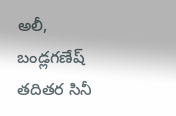అలీ, బండ్లగణేష్ తదితర సినీ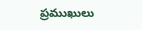ప్రముఖులు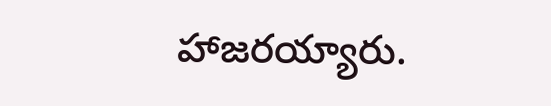హాజరయ్యారు.